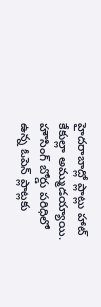హైదరాబాద్లో ప్లాట్లు హాట్ కేకుల్లా అమ్ముడయ్యాయి. హౌసింగ్ బోర్డు పరిధిలో ఉన్న ఓపెన్ ప్లాట్లకు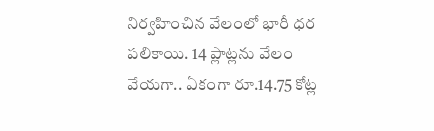నిర్వహించిన వేలంలో భారీ ధర పలికాయి. 14 ప్లాట్లను వేలం వేయగా.. ఏకంగా రూ.14.75 కోట్ల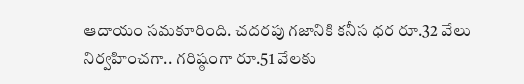ఆదాయం సమకూరింది. చదరపు గజానికి కనీస ధర రూ.32 వేలు నిర్వహించగా.. గరిష్ఠంగా రూ.51 వేలకు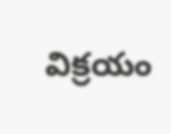విక్రయం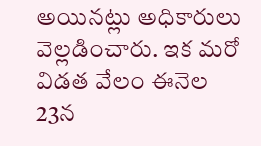అయినట్లు అధికారులు వెల్లడించారు. ఇక మరో విడత వేలం ఈనెల 23న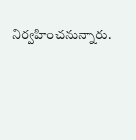నిర్వహించనున్నారు.